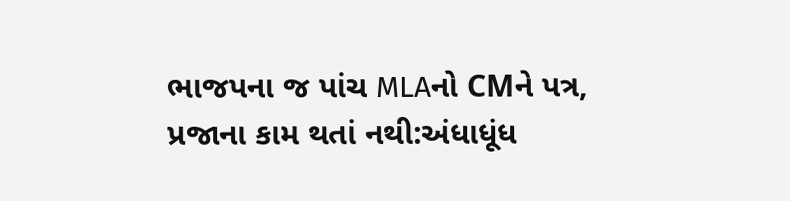ભાજપના જ પાંચ MLAનો CMને પત્ર, પ્રજાના કામ થતાં નથી:અંધાધૂંધ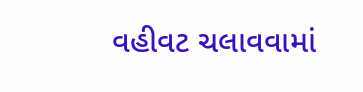વહીવટ ચલાવવામાં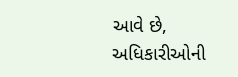આવે છે, અધિકારીઓની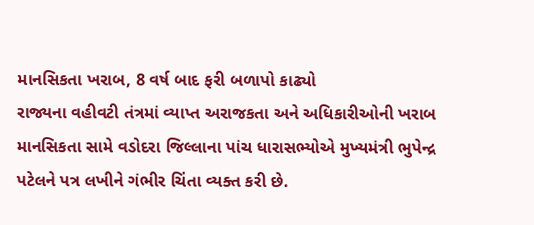માનસિકતા ખરાબ, 8 વર્ષ બાદ ફરી બળાપો કાઢ્યો
રાજ્યના વહીવટી તંત્રમાં વ્યાપ્ત અરાજકતા અને અધિકારીઓની ખરાબ માનસિકતા સામે વડોદરા જિલ્લાના પાંચ ધારાસભ્યોએ મુખ્યમંત્રી ભુપેન્દ્ર પટેલને પત્ર લખીને ગંભીર ચિંતા વ્યક્ત કરી છે.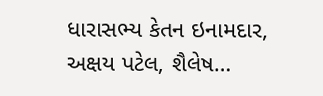ધારાસભ્ય કેતન ઇનામદાર, અક્ષય પટેલ, શૈલેષ…